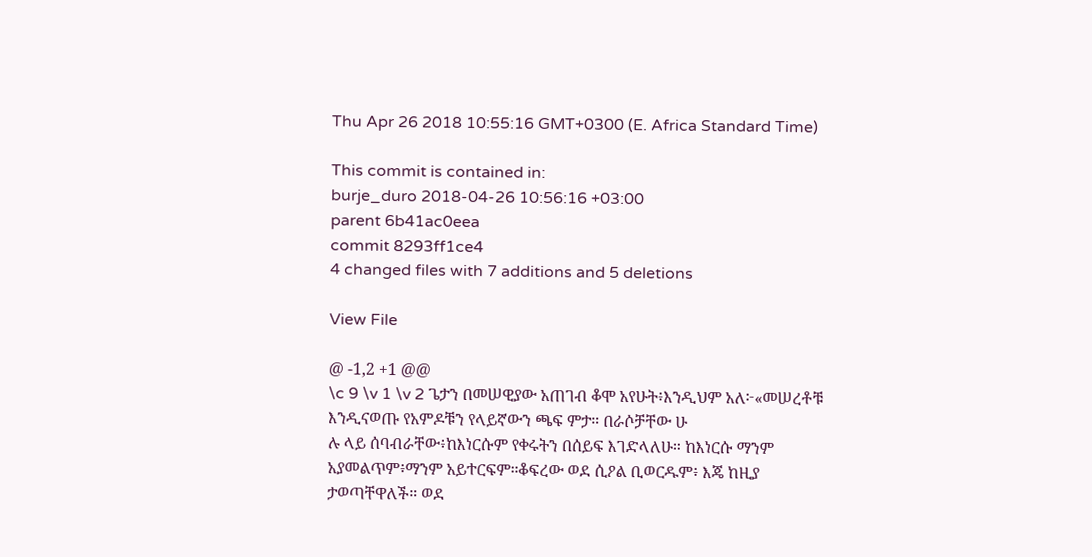Thu Apr 26 2018 10:55:16 GMT+0300 (E. Africa Standard Time)

This commit is contained in:
burje_duro 2018-04-26 10:56:16 +03:00
parent 6b41ac0eea
commit 8293ff1ce4
4 changed files with 7 additions and 5 deletions

View File

@ -1,2 +1 @@
\c 9 \v 1 \v 2 ጌታን በመሠዊያው አጠገብ ቆሞ አየሁት፥እንዲህም አለ፦«መሠረቶቹ እንዲናወጡ የአምዶቹን የላይኛውን ጫፍ ምታ። በራሶቻቸው ሁ
ሉ ላይ ሰባብራቸው፥ከእነርሱም የቀሩትን በሰይፍ እገድላለሁ። ከእነርሱ ማንም አያመልጥም፥ማንም አይተርፍም።ቆፍረው ወደ ሲዖል ቢወርዱም፥ እጄ ከዚያ ታወጣቸዋለች። ወደ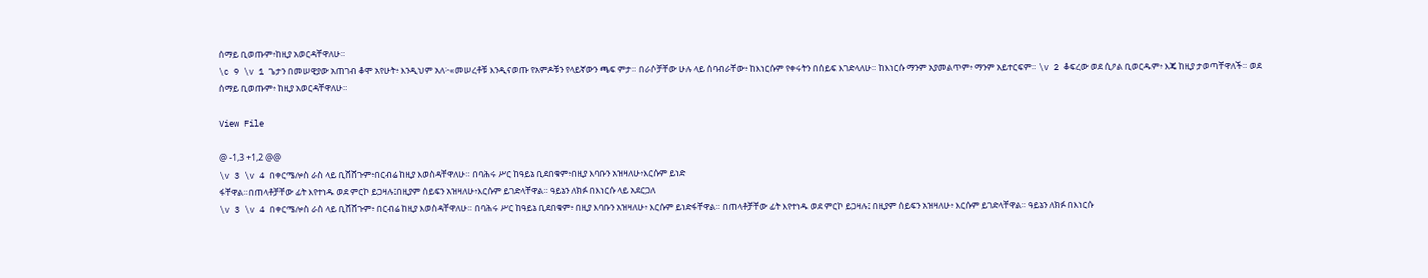ሰማይ ቢወጡም፥ከዚያ አወርዳቸዋለሁ።
\c 9 \v 1 ጌታን በመሠዊያው አጠገብ ቆሞ አየሁት፥ እንዲህም አለ፦«መሠረቶቹ እንዲናወጡ የአምዶቹን የላይኛውን ጫፍ ምታ። በራሶቻቸው ሁሉ ላይ ሰባብራቸው፥ ከእነርሱም የቀሩትን በሰይፍ እገድላለሁ። ከእነርሱ ማንም አያመልጥም፥ ማንም አይተርፍም። \v 2 ቆፍረው ወደ ሲዖል ቢወርዱም፥ እጄ ከዚያ ታወጣቸዋለች። ወደ ሰማይ ቢወጡም፥ ከዚያ አወርዳቸዋለሁ።

View File

@ -1,3 +1,2 @@
\v 3 \v 4 በቀርሜሎስ ራስ ላይ ቢሸሸጉም፥በርብሬ ከዚያ እወስዳቸዋለሁ። በባሕሩ ሥር ከዓይኔ ቢደበቁም፥በዚያ እባቡን አዝዛለሁ፥እርሱም ይነድ
ፋቸዋል።በጠላቶቻቸው ፊት እየተነዱ ወደ ምርኮ ይጋዛሉ፤በዚያም ሰይፍን አዝዛለሁ፥እርሱም ይገድላቸዋል። ዓይኔን ለክፉ በእነርሱ ላይ አደርጋለ
\v 3 \v 4 በቀርሜሎስ ራስ ላይ ቢሸሸጉም፥ በርብሬ ከዚያ እወስዳቸዋለሁ። በባሕሩ ሥር ከዓይኔ ቢደበቁም፥ በዚያ እባቡን አዝዛለሁ፥ እርሱም ይነድፋቸዋል። በጠላቶቻቸው ፊት እየተነዱ ወደ ምርኮ ይጋዛሉ፤ በዚያም ሰይፍን አዝዛለሁ፥ እርሱም ይገድላቸዋል። ዓይኔን ለክፉ በእነርሱ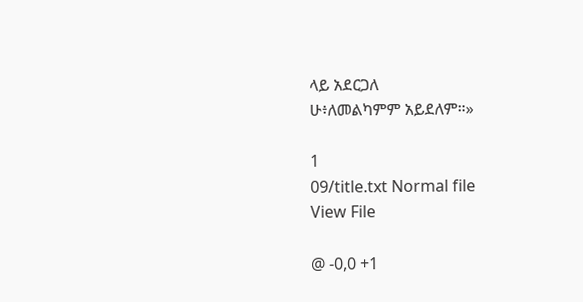ላይ አደርጋለ
ሁ፥ለመልካምም አይደለም።»

1
09/title.txt Normal file
View File

@ -0,0 +1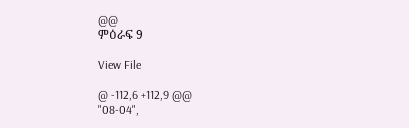@@
ምዕራፍ 9

View File

@ -112,6 +112,9 @@
"08-04",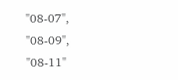"08-07",
"08-09",
"08-11"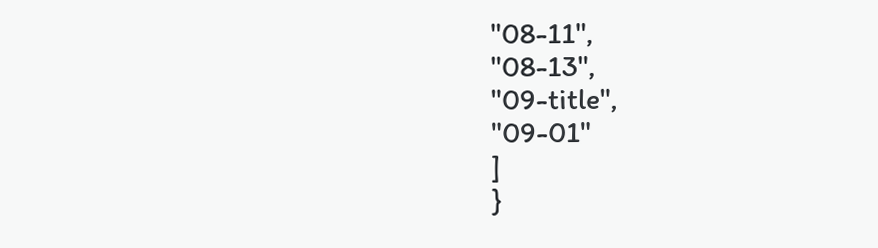"08-11",
"08-13",
"09-title",
"09-01"
]
}